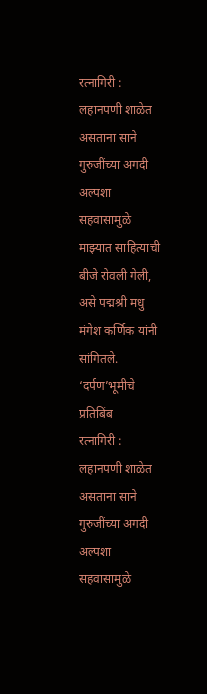रत्नागिरी : लहानपणी शाळेत असताना साने गुरुजींच्या अगदी अल्पशा सहवासामुळे माझ्यात साहित्याची बीजे रोवली गेली, असे पद्मश्री मधु मंगेश कर्णिक यांनी सांगितले.
‘दर्पण’भूमीचे प्रतिबिंब
रत्नागिरी : लहानपणी शाळेत असताना साने गुरुजींच्या अगदी अल्पशा सहवासामुळे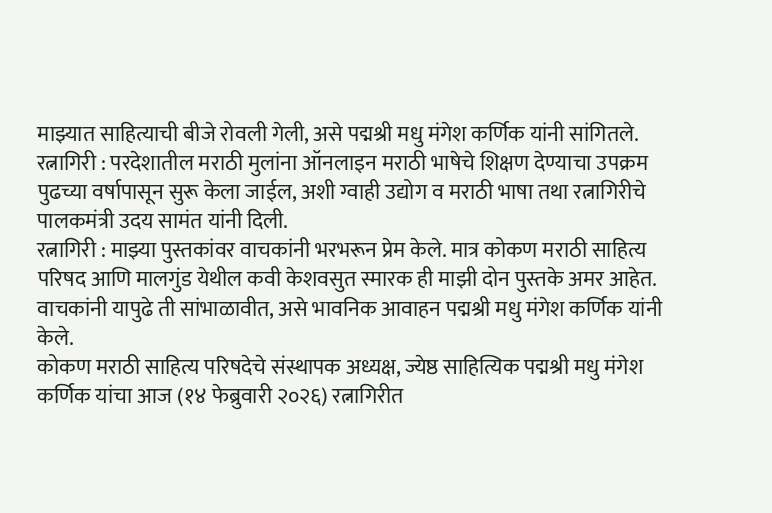माझ्यात साहित्याची बीजे रोवली गेली, असे पद्मश्री मधु मंगेश कर्णिक यांनी सांगितले.
रत्नागिरी : परदेशातील मराठी मुलांना ऑनलाइन मराठी भाषेचे शिक्षण देण्याचा उपक्रम पुढच्या वर्षापासून सुरू केला जाईल, अशी ग्वाही उद्योग व मराठी भाषा तथा रत्नागिरीचे पालकमंत्री उदय सामंत यांनी दिली.
रत्नागिरी : माझ्या पुस्तकांवर वाचकांनी भरभरून प्रेम केले. मात्र कोकण मराठी साहित्य परिषद आणि मालगुंड येथील कवी केशवसुत स्मारक ही माझी दोन पुस्तके अमर आहेत. वाचकांनी यापुढे ती सांभाळावीत, असे भावनिक आवाहन पद्मश्री मधु मंगेश कर्णिक यांनी केले.
कोकण मराठी साहित्य परिषदेचे संस्थापक अध्यक्ष, ज्येष्ठ साहित्यिक पद्मश्री मधु मंगेश कर्णिक यांचा आज (१४ फेब्रुवारी २०२६) रत्नागिरीत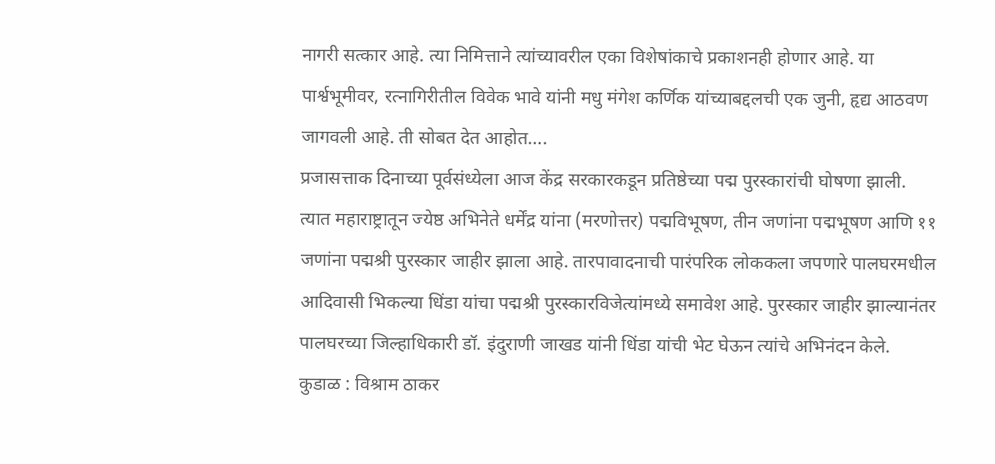नागरी सत्कार आहे. त्या निमित्ताने त्यांच्यावरील एका विशेषांकाचे प्रकाशनही होणार आहे. या पार्श्वभूमीवर, रत्नागिरीतील विवेक भावे यांनी मधु मंगेश कर्णिक यांच्याबद्दलची एक जुनी, हृद्य आठवण जागवली आहे. ती सोबत देत आहोत….
प्रजासत्ताक दिनाच्या पूर्वसंध्येला आज केंद्र सरकारकडून प्रतिष्ठेच्या पद्म पुरस्कारांची घोषणा झाली. त्यात महाराष्ट्रातून ज्येष्ठ अभिनेते धर्मेंद्र यांना (मरणोत्तर) पद्मविभूषण, तीन जणांना पद्मभूषण आणि ११ जणांना पद्मश्री पुरस्कार जाहीर झाला आहे. तारपावादनाची पारंपरिक लोककला जपणारे पालघरमधील आदिवासी भिकल्या धिंडा यांचा पद्मश्री पुरस्कारविजेत्यांमध्ये समावेश आहे. पुरस्कार जाहीर झाल्यानंतर पालघरच्या जिल्हाधिकारी डॉ. इंदुराणी जाखड यांनी धिंडा यांची भेट घेऊन त्यांचे अभिनंदन केले.
कुडाळ : विश्राम ठाकर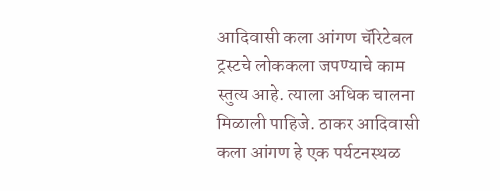आदिवासी कला आंगण चॅरिटेबल ट्रस्टचे लोककला जपण्याचे काम स्तुत्य आहे. त्याला अधिक चालना मिळाली पाहिजे. ठाकर आदिवासी कला आंगण हे एक पर्यटनस्थळ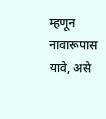म्हणून नावारूपास यावे, असे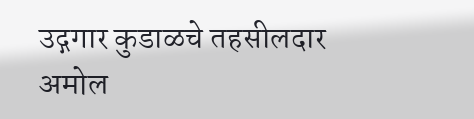उद्गगार कुडाळचे तहसीलदार अमोल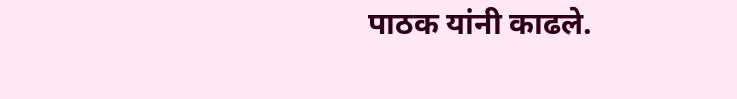पाठक यांनी काढले.